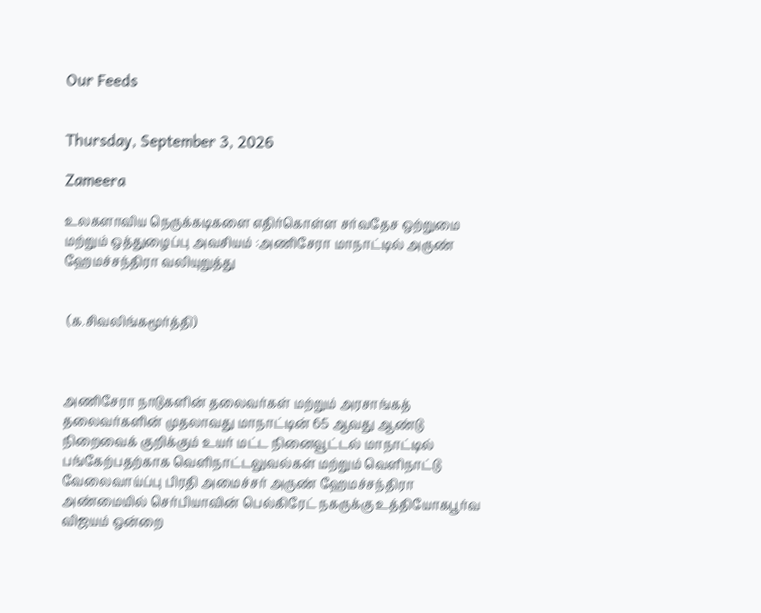Our Feeds


Thursday, September 3, 2026

Zameera

உலகளாவிய நெருக்கடிகளை எதிர்கொள்ள சர்வதேச ஒற்றுமை மற்றும் ஒத்துழைப்பு அவசியம் :அணிசேரா மாநாட்டில் அருண் ஹேமச்சந்திரா வலியுறுத்து


 (க.சிவலிங்கமூர்த்தி)



அணிசேரா நாடுகளின் தலைவர்கள் மற்றும் அரசாங்கத் தலைவர்களின் முதலாவது மாநாட்டின் 65 ஆவது ஆண்டு நிறைவைக் குறிக்கும் உயர் மட்ட நினைவூட்டல் மாநாட்டில் பங்கேற்பதற்காக வெளிநாட்டலுவல்கள் மற்றும் வெளிநாட்டு வேலைவாய்ப்பு பிரதி அமைச்சர் அருண் ஹேமச்சந்திரா அண்மையில் செர்பியாவின் பெல்கிரேட் நகருக்கு உத்தியோகபூர்வ விஜயம் ஒன்றை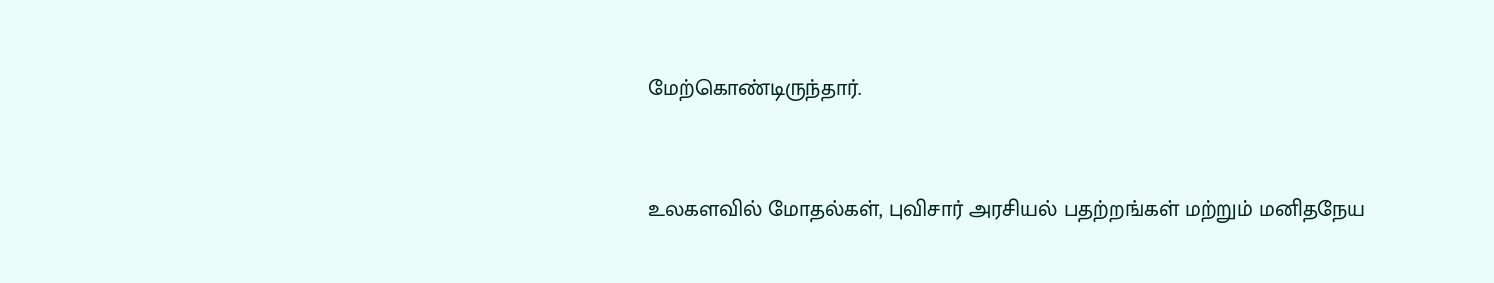மேற்கொண்டிருந்தார்.


உலகளவில் மோதல்கள், புவிசார் அரசியல் பதற்றங்கள் மற்றும் மனிதநேய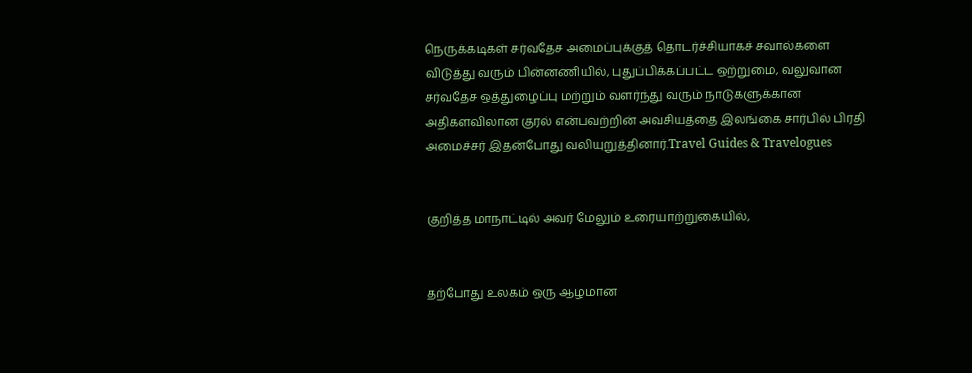நெருக்கடிகள் சர்வதேச அமைப்புக்குத் தொடர்ச்சியாகச் சவால்களை விடுத்து வரும் பின்னணியில், புதுப்பிக்கப்பட்ட ஒற்றுமை, வலுவான சர்வதேச ஒத்துழைப்பு மற்றும் வளர்ந்து வரும் நாடுகளுக்கான அதிகளவிலான குரல் என்பவற்றின் அவசியத்தை இலங்கை சார்பில் பிரதி அமைச்சர் இதன்போது வலியுறுத்தினார்.Travel Guides & Travelogues


குறித்த மாநாட்டில் அவர் மேலும் உரையாற்றுகையில்,


தற்போது உலகம் ஒரு ஆழமான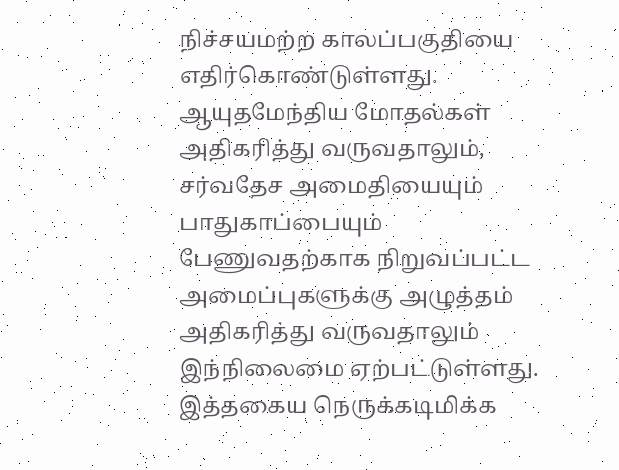நிச்சயமற்ற காலப்பகுதியை எதிர்கொண்டுள்ளது. ஆயுதமேந்திய மோதல்கள் அதிகரித்து வருவதாலும், சர்வதேச அமைதியையும் பாதுகாப்பையும் பேணுவதற்காக நிறுவப்பட்ட அமைப்புகளுக்கு அழுத்தம் அதிகரித்து வருவதாலும் இந்நிலைமை ஏற்பட்டுள்ளது. இத்தகைய நெருக்கடிமிக்க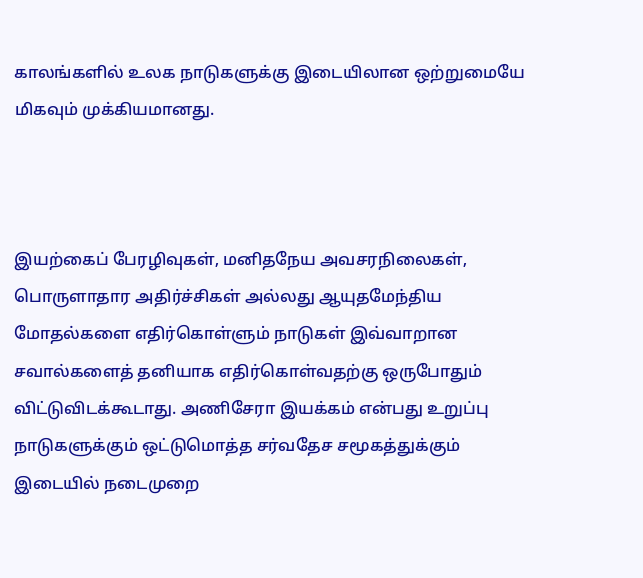காலங்களில் உலக நாடுகளுக்கு இடையிலான ஒற்றுமையே மிகவும் முக்கியமானது.



இயற்கைப் பேரழிவுகள், மனிதநேய அவசரநிலைகள், பொருளாதார அதிர்ச்சிகள் அல்லது ஆயுதமேந்திய மோதல்களை எதிர்கொள்ளும் நாடுகள் இவ்வாறான சவால்களைத் தனியாக எதிர்கொள்வதற்கு ஒருபோதும் விட்டுவிடக்கூடாது. அணிசேரா இயக்கம் என்பது உறுப்பு நாடுகளுக்கும் ஒட்டுமொத்த சர்வதேச சமூகத்துக்கும் இடையில் நடைமுறை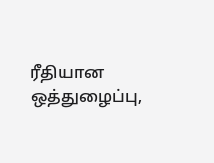ரீதியான ஒத்துழைப்பு,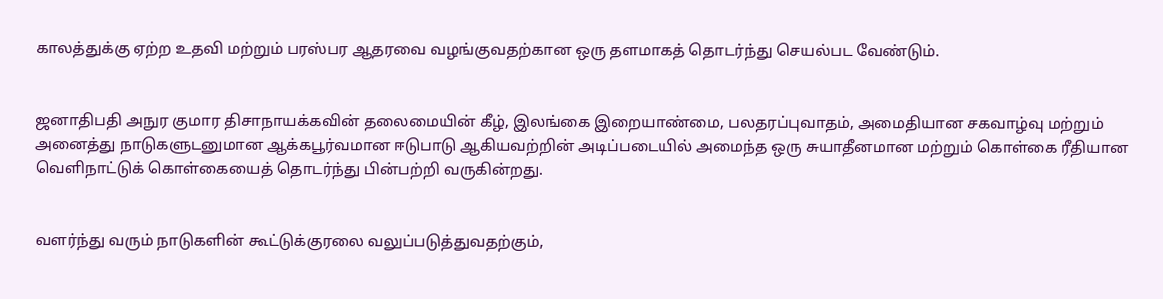காலத்துக்கு ஏற்ற உதவி மற்றும் பரஸ்பர ஆதரவை வழங்குவதற்கான ஒரு தளமாகத் தொடர்ந்து செயல்பட வேண்டும்.


ஜனாதிபதி அநுர குமார திசாநாயக்கவின் தலைமையின் கீழ், இலங்கை இறையாண்மை, பலதரப்புவாதம், அமைதியான சகவாழ்வு மற்றும் அனைத்து நாடுகளுடனுமான ஆக்கபூர்வமான ஈடுபாடு ஆகியவற்றின் அடிப்படையில் அமைந்த ஒரு சுயாதீனமான மற்றும் கொள்கை ரீதியான வெளிநாட்டுக் கொள்கையைத் தொடர்ந்து பின்பற்றி வருகின்றது.


வளர்ந்து வரும் நாடுகளின் கூட்டுக்குரலை வலுப்படுத்துவதற்கும்,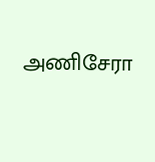அணிசேரா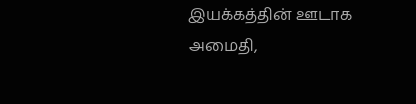இயக்கத்தின் ஊடாக அமைதி,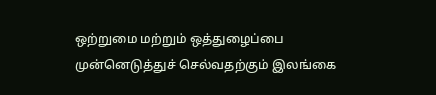ஒற்றுமை மற்றும் ஒத்துழைப்பை முன்னெடுத்துச் செல்வதற்கும் இலங்கை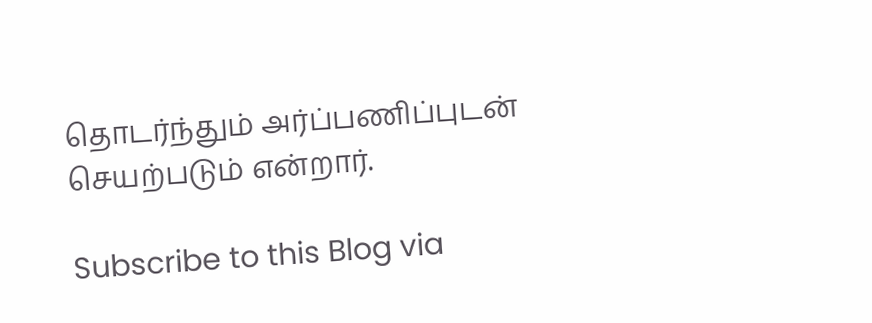தொடர்ந்தும் அர்ப்பணிப்புடன் செயற்படும் என்றார்.

Subscribe to this Blog via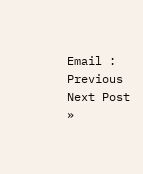Email :
Previous
Next Post »